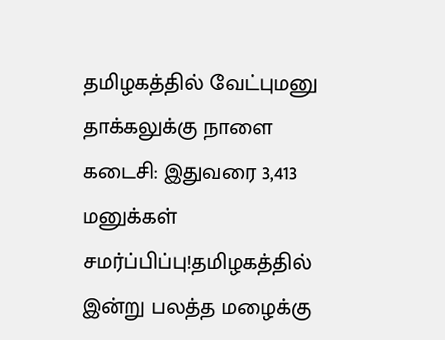தமிழகத்தில் வேட்புமனு தாக்கலுக்கு நாளை கடைசி: இதுவரை 3,413 மனுக்கள் சமர்ப்பிப்பு!தமிழகத்தில் இன்று பலத்த மழைக்கு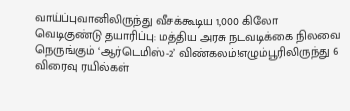வாய்ப்புவானிலிருந்து வீசக்கூடிய 1,000 கிலோ வெடிகுண்டு தயாரிப்பு: மத்திய அரசு நடவடிக்கை நிலவை நெருங்கும் ‘ஆர்டெமிஸ்-2’ விண்கலம்!எழும்பூரிலிருந்து 6 விரைவு ரயில்கள்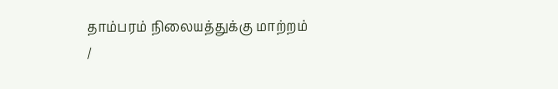தாம்பரம் நிலையத்துக்கு மாற்றம்
/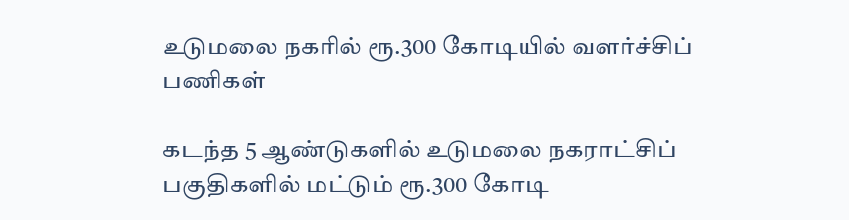உடுமலை நகரில் ரூ.300 கோடியில் வளர்ச்சிப் பணிகள்

கடந்த 5 ஆண்டுகளில் உடுமலை நகராட்சிப் பகுதிகளில் மட்டும் ரூ.300 கோடி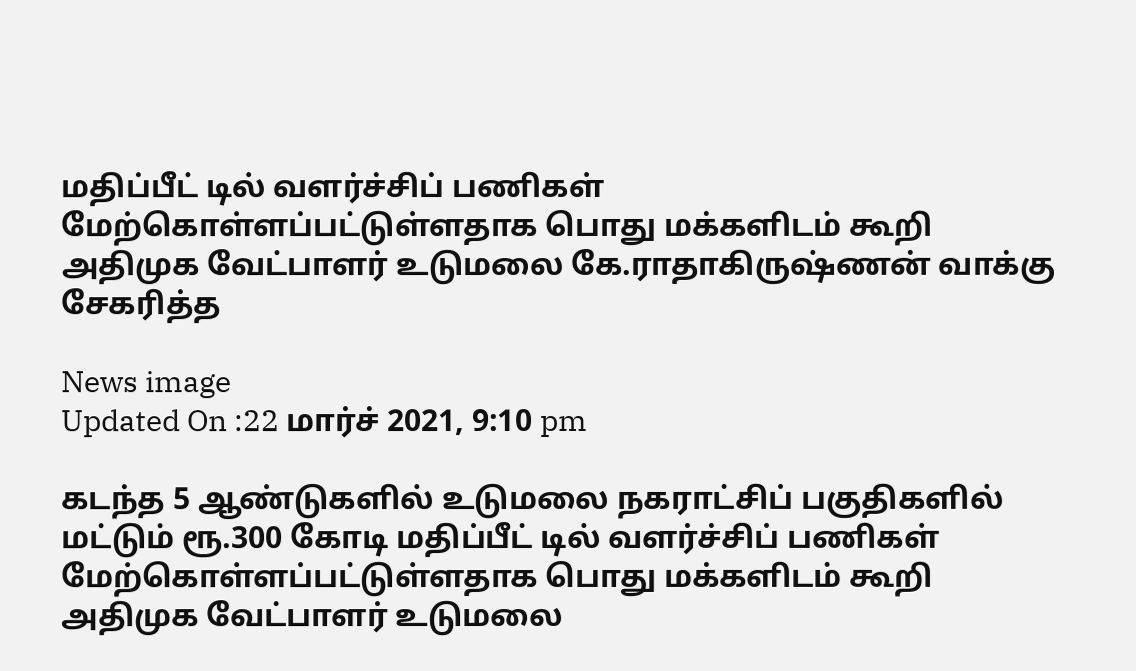மதிப்பீட் டில் வளர்ச்சிப் பணிகள் மேற்கொள்ளப்பட்டுள்ளதாக பொது மக்களிடம் கூறி அதிமுக வேட்பாளர் உடுமலை கே.ராதாகிருஷ்ணன் வாக்கு சேகரித்த

News image
Updated On :22 மார்ச் 2021, 9:10 pm

கடந்த 5 ஆண்டுகளில் உடுமலை நகராட்சிப் பகுதிகளில் மட்டும் ரூ.300 கோடி மதிப்பீட் டில் வளர்ச்சிப் பணிகள் மேற்கொள்ளப்பட்டுள்ளதாக பொது மக்களிடம் கூறி அதிமுக வேட்பாளர் உடுமலை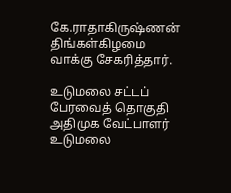கே.ராதாகிருஷ்ணன் திங்கள்கிழமை வாக்கு சேகரித்தார்.

உடுமலை சட்டப் பேரவைத் தொகுதி அதிமுக வேட்பாளர் உடுமலை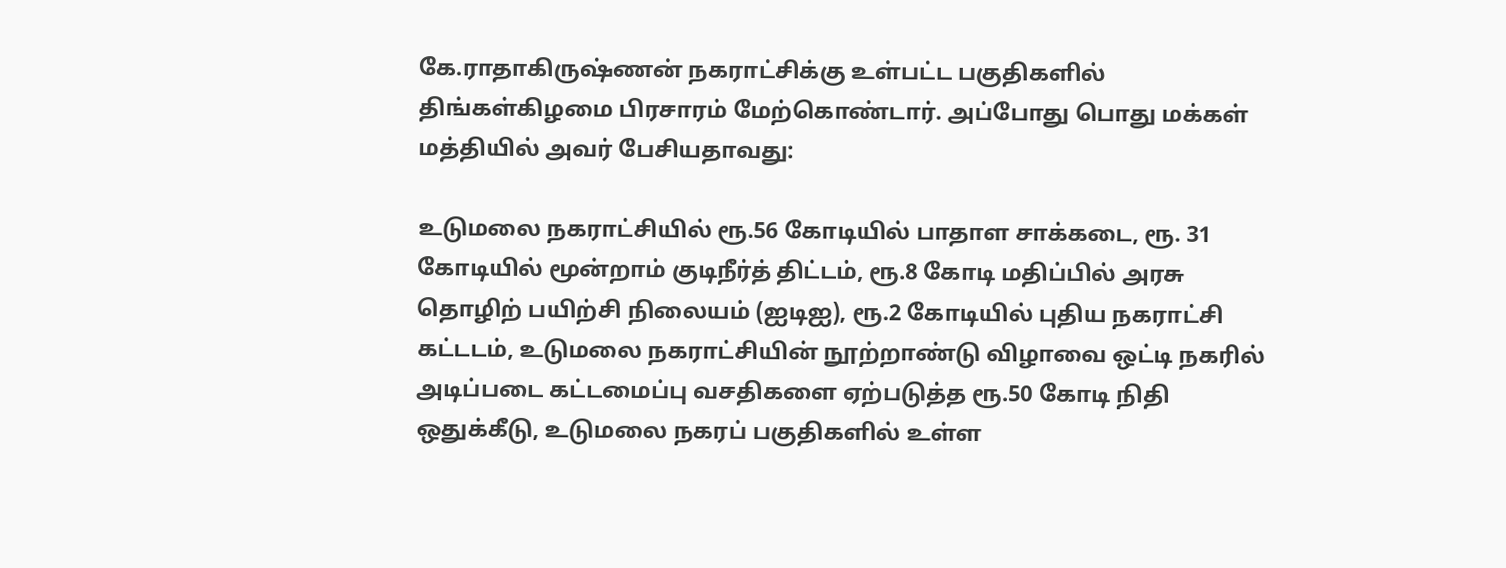கே.ராதாகிருஷ்ணன் நகராட்சிக்கு உள்பட்ட பகுதிகளில் திங்கள்கிழமை பிரசாரம் மேற்கொண்டார். அப்போது பொது மக்கள் மத்தியில் அவர் பேசியதாவது:

உடுமலை நகராட்சியில் ரூ.56 கோடியில் பாதாள சாக்கடை, ரூ. 31 கோடியில் மூன்றாம் குடிநீர்த் திட்டம், ரூ.8 கோடி மதிப்பில் அரசு தொழிற் பயிற்சி நிலையம் (ஐடிஐ), ரூ.2 கோடியில் புதிய நகராட்சி கட்டடம், உடுமலை நகராட்சியின் நூற்றாண்டு விழாவை ஒட்டி நகரில் அடிப்படை கட்டமைப்பு வசதிகளை ஏற்படுத்த ரூ.50 கோடி நிதி ஒதுக்கீடு, உடுமலை நகரப் பகுதிகளில் உள்ள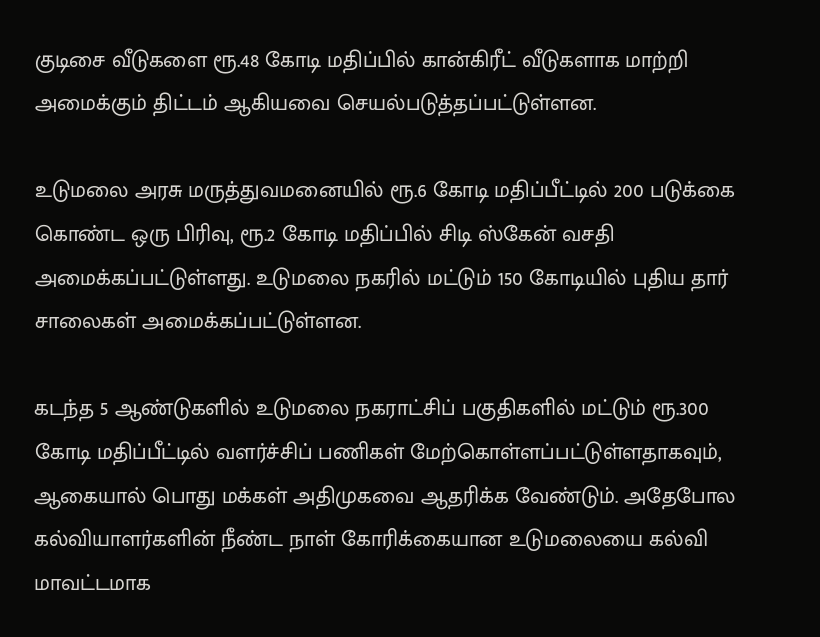குடிசை வீடுகளை ரூ.48 கோடி மதிப்பில் கான்கிரீட் வீடுகளாக மாற்றி அமைக்கும் திட்டம் ஆகியவை செயல்படுத்தப்பட்டுள்ளன.

உடுமலை அரசு மருத்துவமனையில் ரூ.6 கோடி மதிப்பீட்டில் 200 படுக்கை கொண்ட ஒரு பிரிவு, ரூ.2 கோடி மதிப்பில் சிடி ஸ்கேன் வசதி அமைக்கப்பட்டுள்ளது. உடுமலை நகரில் மட்டும் 150 கோடியில் புதிய தார் சாலைகள் அமைக்கப்பட்டுள்ளன.

கடந்த 5 ஆண்டுகளில் உடுமலை நகராட்சிப் பகுதிகளில் மட்டும் ரூ.300 கோடி மதிப்பீட்டில் வளர்ச்சிப் பணிகள் மேற்கொள்ளப்பட்டுள்ளதாகவும், ஆகையால் பொது மக்கள் அதிமுகவை ஆதரிக்க வேண்டும். அதேபோல கல்வியாளர்களின் நீண்ட நாள் கோரிக்கையான உடுமலையை கல்வி மாவட்டமாக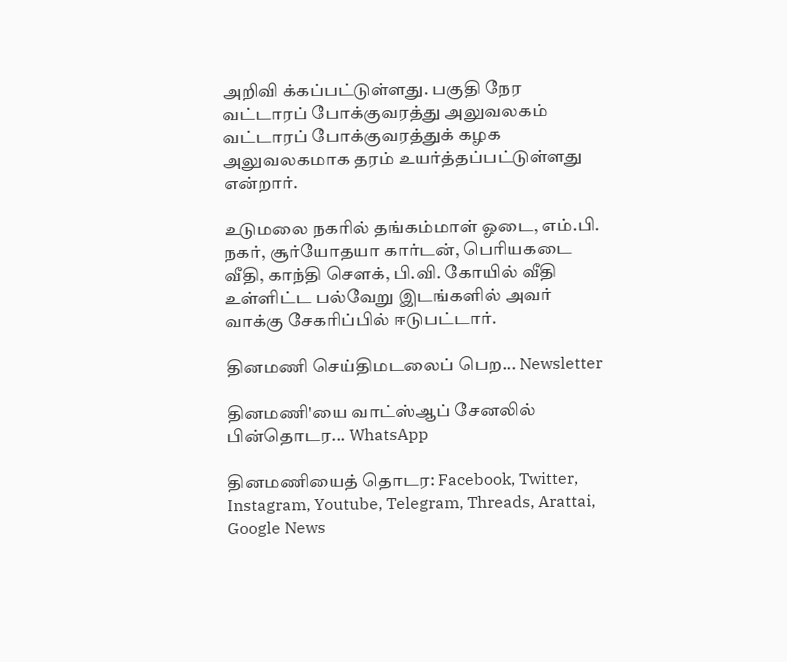அறிவி க்கப்பட்டுள்ளது. பகுதி நேர வட்டாரப் போக்குவரத்து அலுவலகம் வட்டாரப் போக்குவரத்துக் கழக அலுவலகமாக தரம் உயர்த்தப்பட்டுள்ளது என்றார்.

உடுமலை நகரில் தங்கம்மாள் ஓடை, எம்.பி. நகர், சூர்யோதயா கார்டன், பெரியகடை வீதி, காந்தி செளக், பி.வி. கோயில் வீதி உள்ளிட்ட பல்வேறு இடங்களில் அவர் வாக்கு சேகரிப்பில் ஈடுபட்டார்.

தினமணி செய்திமடலைப் பெற... Newsletter

தினமணி'யை வாட்ஸ்ஆப் சேனலில் பின்தொடர... WhatsApp

தினமணியைத் தொடர: Facebook, Twitter, Instagram, Youtube, Telegram, Threads, Arattai, Google News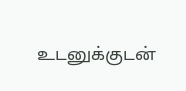உடனுக்குடன்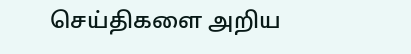செய்திகளை அறிய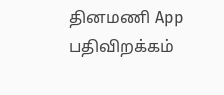தினமணி App பதிவிறக்கம்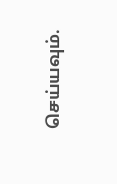செய்யவும்.